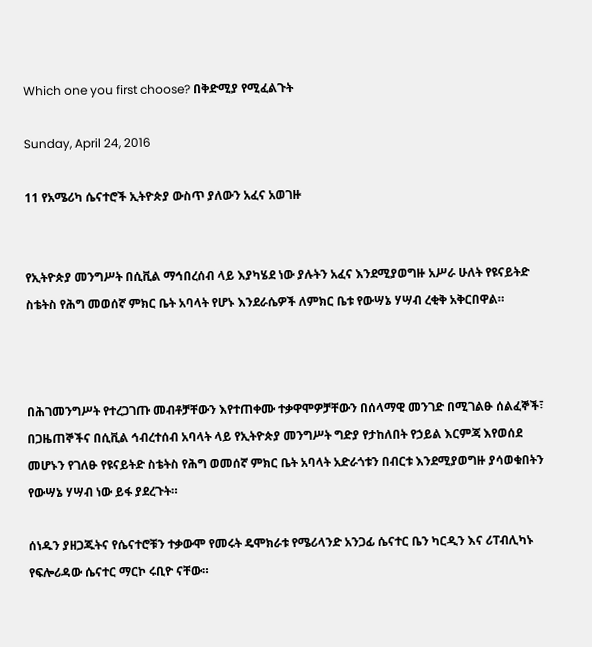Which one you first choose? በቅድሚያ የሚፈልጉት

Sunday, April 24, 2016

11 የአሜሪካ ሴናተሮች ኢትዮጵያ ውስጥ ያለውን አፈና አወገዙ


የኢትዮጵያ መንግሥት በሲቪል ማኅበረሰብ ላይ እያካሄደ ነው ያሉትን አፈና እንደሚያወግዙ አሥራ ሁለት የዩናይትድ ስቴትስ የሕግ መወሰኛ ምክር ቤት አባላት የሆኑ እንደራሴዎች ለምክር ቤቱ የውሣኔ ሃሣብ ረቂቅ አቅርበዋል።



በሕገመንግሥት የተረጋገጡ መብቶቻቸውን እየተጠቀሙ ተቃዋሞዎቻቸውን በሰላማዊ መንገድ በሚገልፁ ሰልፈኞች፣ በጋዜጠኞችና በሲቪል ኅብረተሰብ አባላት ላይ የኢትዮጵያ መንግሥት ግድያ የታከለበት የኃይል እርምጃ እየወሰደ መሆኑን የገለፁ የዩናይትድ ስቴትስ የሕግ ወመሰኛ ምክር ቤት አባላት አድራጎቱን በብርቱ እንደሚያወግዙ ያሳወቁበትን የውሣኔ ሃሣብ ነው ይፋ ያደረጉት።

ሰነዱን ያዘጋጁትና የሴናተሮቹን ተቃውሞ የመሩት ዴሞክራቱ የሜሪላንድ አንጋፊ ሴናተር ቤን ካርዲን እና ሪፐብሊካኑ የፍሎሪዳው ሴናተር ማርኮ ሩቢዮ ናቸው።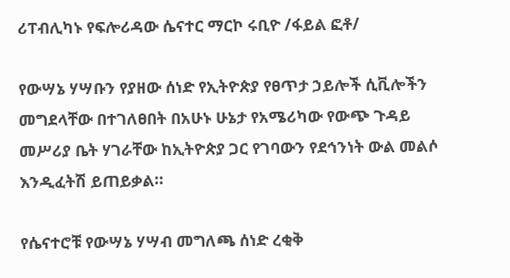ሪፐብሊካኑ የፍሎሪዳው ሴናተር ማርኮ ሩቢዮ /ፋይል ፎቶ/

የውሣኔ ሃሣቡን የያዘው ሰነድ የኢትዮጵያ የፀጥታ ኃይሎች ሲቪሎችን መግደላቸው በተገለፀበት በአሁኑ ሁኔታ የአሜሪካው የውጭ ጉዳይ መሥሪያ ቤት ሃገራቸው ከኢትዮጵያ ጋር የገባውን የደኅንነት ውል መልሶ እንዲፈትሽ ይጠይቃል።

የሴናተሮቹ የውሣኔ ሃሣብ መግለጫ ሰነድ ረቂቅ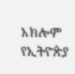አክሎም የኢትዮጵያ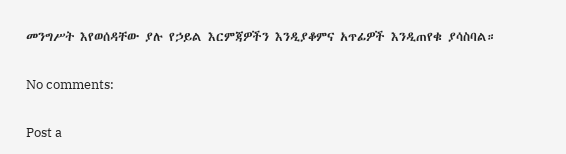መንግሥት እየወሰዳቸው ያሉ የኃይል እርምጃዎችን እንዲያቆምና አጥፊዎች እንዲጠየቁ ያሳስባል።

No comments:

Post a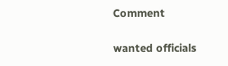Comment

wanted officials